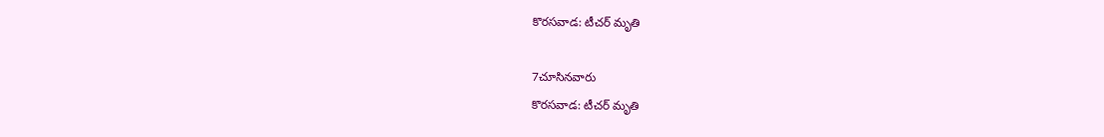కొరసవాడ: టీచర్ మృతి

7చూసినవారు
కొరసవాడ: టీచర్ మృతి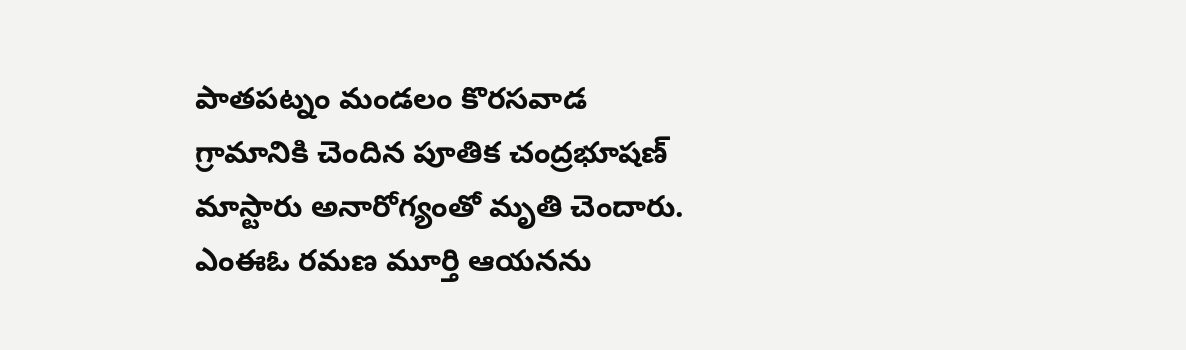పాతపట్నం మండలం కొరసవాడ గ్రామానికి చెందిన పూతిక చంద్రభూషణ్ మాస్టారు అనారోగ్యంతో మృతి చెందారు. ఎంఈఓ రమణ మూర్తి ఆయనను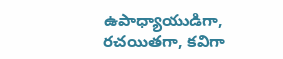ఉపాధ్యాయుడిగా, రచయితగా, కవిగా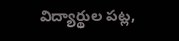విద్యార్థుల పట్ల,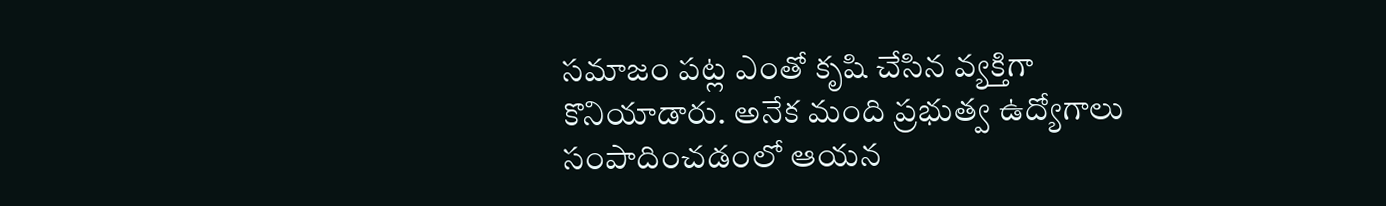సమాజం పట్ల ఎంతో కృషి చేసిన వ్యక్తిగా కొనియాడారు. అనేక మంది ప్రభుత్వ ఉద్యోగాలు సంపాదించడంలో ఆయన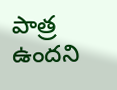పాత్ర ఉందని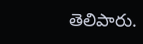తెలిపారు.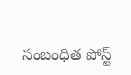సంబంధిత పోస్ట్